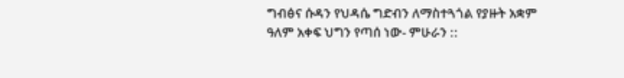ግብፅና ሱዳን የህዳሴ ግድብን ለማስተጓጎል የያዙት አቋም ዓለም አቀፍ ህግን የጣሰ ነው- ምሁራን ::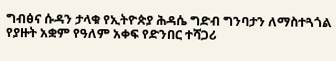ግብፅና ሱዳን ታላቁ የኢትዮጵያ ሕዳሴ ግድብ ግንባታን ለማስተጓጎል የያዙት አቋም የዓለም አቀፍ የድንበር ተሻጋሪ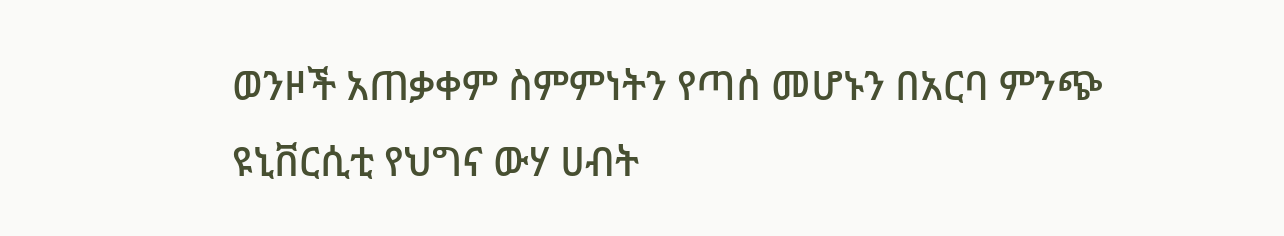ወንዞች አጠቃቀም ስምምነትን የጣሰ መሆኑን በአርባ ምንጭ ዩኒቨርሲቲ የህግና ውሃ ሀብት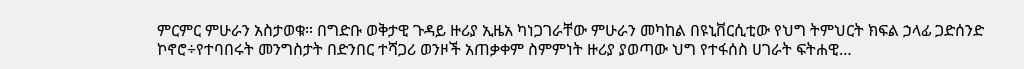ምርምር ምሁራን አስታወቁ። በግድቡ ወቅታዊ ጉዳይ ዙሪያ ኢዜአ ካነጋገራቸው ምሁራን መካከል በዩኒቨርሲቲው የህግ ትምህርት ክፍል ኃላፊ ጋድሰንድ ኮኖሮ÷የተባበሩት መንግስታት በድንበር ተሻጋሪ ወንዞች አጠቃቀም ስምምነት ዙሪያ ያወጣው ህግ የተፋሰስ ሀገራት ፍትሐዊ…